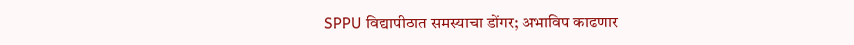SPPU विद्यापीठात समस्याचा डोंगर; अभाविप काढणार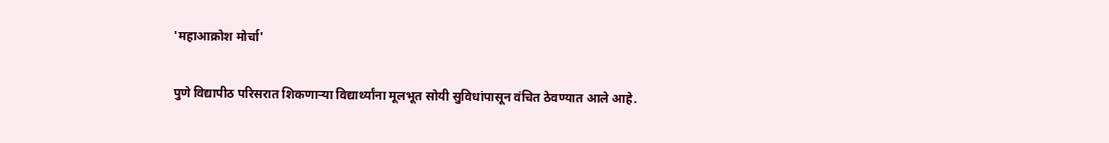'महाआक्रोश मोर्चा'

पुणे विद्यापीठ परिसरात शिकणाऱ्या विद्यार्थ्यांना मूलभूत सोयी सुविधांपासून वंचित ठेवण्यात आले आहे.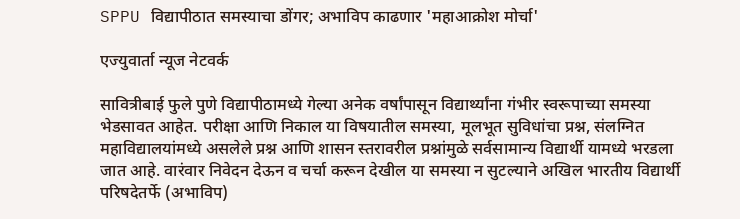SPPU विद्यापीठात समस्याचा डोंगर; अभाविप काढणार 'महाआक्रोश मोर्चा'

एज्युवार्ता न्यूज नेटवर्क

सावित्रीबाई फुले पुणे विद्यापीठामध्ये गेल्या अनेक वर्षांपासून विद्यार्थ्यांना गंभीर स्वरूपाच्या समस्या भेडसावत आहेत. परीक्षा आणि निकाल या विषयातील समस्या, मूलभूत सुविधांचा प्रश्न, संलग्नित महाविद्यालयांमध्ये असलेले प्रश्न आणि शासन स्तरावरील प्रश्नांमुळे सर्वसामान्य विद्यार्थी यामध्ये भरडला जात आहे. वारंवार निवेदन देऊन व चर्चा करून देखील या समस्या न सुटल्याने अखिल भारतीय विद्यार्थी परिषदेतर्फे (अभाविप)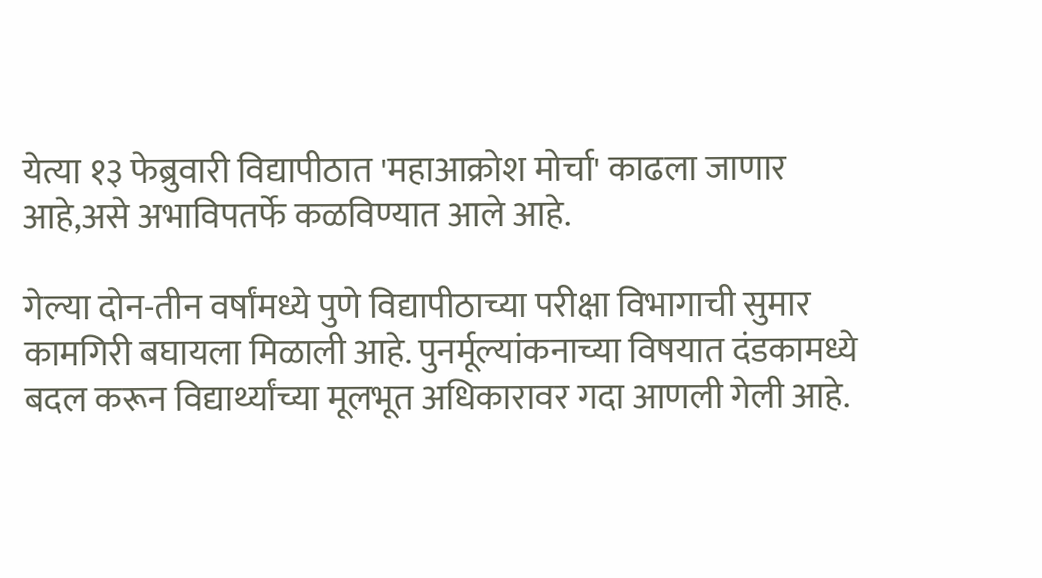येत्या १३ फेब्रुवारी विद्यापीठात 'महाआक्रोश मोर्चा' काढला जाणार आहे,असे अभाविपतर्फे कळविण्यात आले आहे.

गेल्या दोन-तीन वर्षांमध्ये पुणे विद्यापीठाच्या परीक्षा विभागाची सुमार कामगिरी बघायला मिळाली आहे. पुनर्मूल्यांकनाच्या विषयात दंडकामध्ये बदल करून विद्यार्थ्यांच्या मूलभूत अधिकारावर गदा आणली गेली आहे.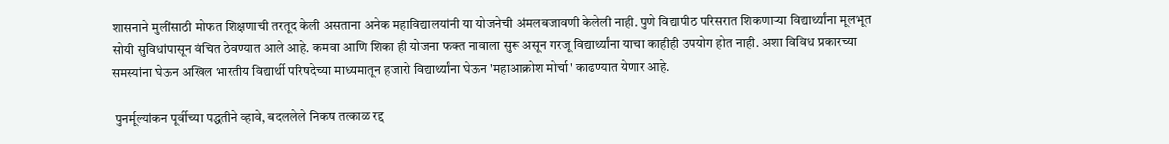शासनाने मुलींसाठी मोफत शिक्षणाची तरतूद केली असताना अनेक महाविद्यालयांनी या योजनेची अंमलबजावणी केलेली नाही. पुणे विद्यापीठ परिसरात शिकणाऱ्या विद्यार्थ्यांना मूलभूत सोयी सुविधांपासून वंचित ठेवण्यात आले आहे. कमवा आणि शिका ही योजना फक्त नावाला सुरू असून गरजू विद्यार्थ्यांना याचा काहीही उपयोग होत नाही. अशा विविध प्रकारच्या समस्यांना घेऊन अखिल भारतीय विद्यार्थी परिषदेच्या माध्यमातून हजारो विद्यार्थ्यांना घेऊन 'महाआक्रोश मोर्चा' काढण्यात येणार आहे.

 पुनर्मूल्यांकन पूर्वीच्या पद्धतीने व्हावे, बदललेले निकष तत्काळ रद्द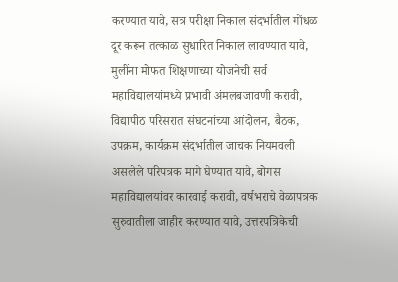करण्यात यावे, सत्र परीक्षा निकाल संदर्भातील गोंधळ दूर करून तत्काळ सुधारित निकाल लावण्यात यावे, मुलींना मोफत शिक्षणाच्या योजनेची सर्व महाविद्यालयांमध्ये प्रभावी अंमलबजावणी करावी, विद्यापीठ परिसरात संघटनांच्या आंदोलन, बैठक, उपक्रम, कार्यक्रम संदर्भातील जाचक नियमवली असलेले परिपत्रक मागे घेण्यात यावे, बोगस महाविद्यालयांवर कारवाई करावी, वर्षभराचे वेळापत्रक सुरुवातीला जाहीर करण्यात यावे, उत्तरपत्रिकेची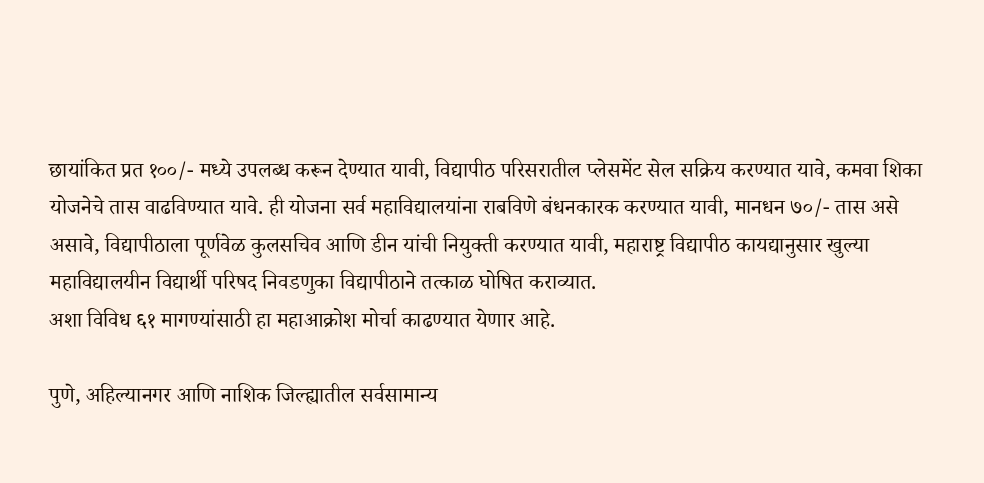छायांकित प्रत १००/- मध्ये उपलब्ध करून देण्यात यावी, विद्यापीठ परिसरातील प्लेसमेंट सेल सक्रिय करण्यात यावे, कमवा शिका योजनेचे तास वाढविण्यात यावे. ही योजना सर्व महाविद्यालयांना राबविणे बंधनकारक करण्यात यावी, मानधन ७०/- तास असे असावे, विद्यापीठाला पूर्णवेळ कुलसचिव आणि डीन यांची नियुक्ती करण्यात यावी, महाराष्ट्र विद्यापीठ कायद्यानुसार खुल्या महाविद्यालयीन विद्यार्थी परिषद निवडणुका विद्यापीठाने तत्काळ घोषित कराव्यात.
अशा विविध ६१ मागण्यांसाठी हा महाआक्रोश मोर्चा काढण्यात येणार आहे.

पुणे, अहिल्यानगर आणि नाशिक जिल्ह्यातील सर्वसामान्य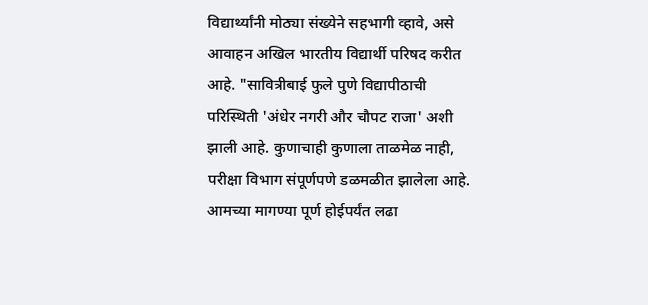विद्यार्थ्यांनी मोठ्या संख्येने सहभागी व्हावे, असे आवाहन अखिल भारतीय विद्यार्थी परिषद करीत आहे. "सावित्रीबाई फुले पुणे विद्यापीठाची परिस्थिती 'अंधेर नगरी और चौपट राजा' अशी झाली आहे. कुणाचाही कुणाला ताळमेळ नाही, परीक्षा विभाग संपूर्णपणे डळमळीत झालेला आहे. आमच्या मागण्या पूर्ण होईपर्यंत लढा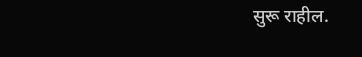सुरू राहील.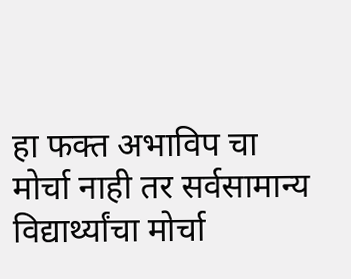हा फक्त अभाविप चा मोर्चा नाही तर सर्वसामान्य विद्यार्थ्यांचा मोर्चा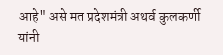आहे" असे मत प्रदेशमंत्री अथर्व कुलकर्णी यांनी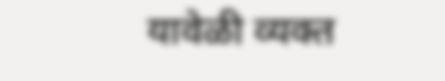यावेळी व्यक्त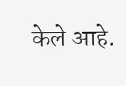केले आहे.